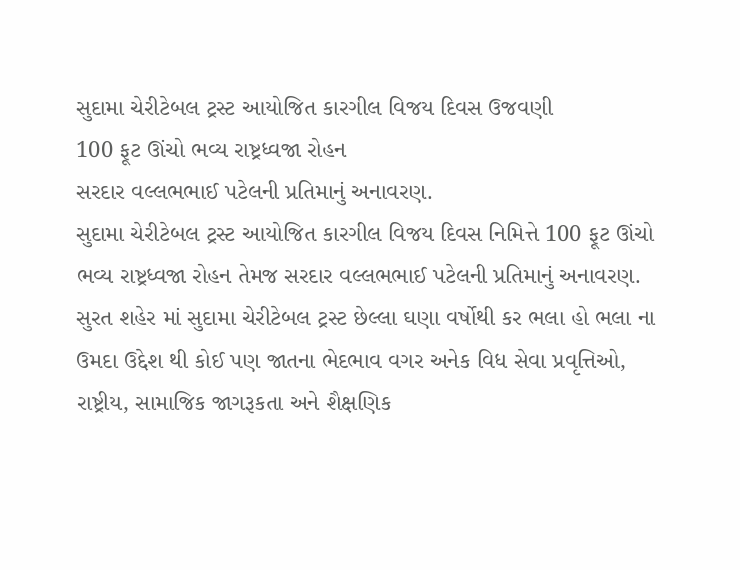સુદામા ચેરીટેબલ ટ્રસ્ટ આયોજિત કારગીલ વિજય દિવસ ઉજવણી
100 ફૂટ ઊંચો ભવ્ય રાષ્ટ્રધ્વજા રોહન
સરદાર વલ્લભભાઈ પટેલની પ્રતિમાનું અનાવરણ.
સુદામા ચેરીટેબલ ટ્રસ્ટ આયોજિત કારગીલ વિજય દિવસ નિમિત્તે 100 ફૂટ ઊંચો ભવ્ય રાષ્ટ્રધ્વજા રોહન તેમજ સરદાર વલ્લભભાઈ પટેલની પ્રતિમાનું અનાવરણ.
સુરત શહેર માં સુદામા ચેરીટેબલ ટ્રસ્ટ છેલ્લા ઘણા વર્ષોથી કર ભલા હો ભલા ના ઉમદા ઉદ્દેશ થી કોઈ પણ જાતના ભેદભાવ વગર અનેક વિધ સેવા પ્રવૃત્તિઓ, રાષ્ટ્રીય, સામાજિક જાગરૂકતા અને શૈક્ષણિક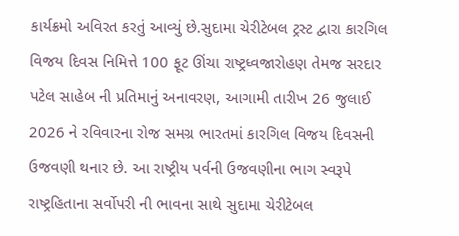કાર્યક્રમો અવિરત કરતું આવ્યું છે.સુદામા ચેરીટેબલ ટ્રસ્ટ દ્વારા કારગિલ વિજય દિવસ નિમિત્તે 100 ફૂટ ઊંચા રાષ્ટ્રધ્વજારોહણ તેમજ સરદાર પટેલ સાહેબ ની પ્રતિમાનું અનાવરણ, આગામી તારીખ 26 જુલાઈ 2026 ને રવિવારના રોજ સમગ્ર ભારતમાં કારગિલ વિજય દિવસની ઉજવણી થનાર છે. આ રાષ્ટ્રીય પર્વની ઉજવણીના ભાગ સ્વરૂપે રાષ્ટ્રહિતાના સર્વોપરી ની ભાવના સાથે સુદામા ચેરીટેબલ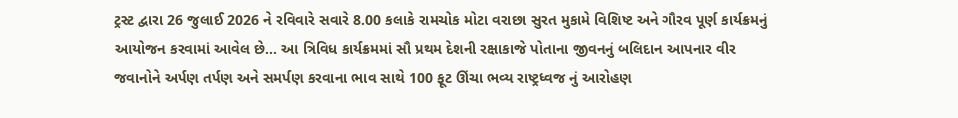ટ્રસ્ટ દ્વારા 26 જુલાઈ 2026 ને રવિવારે સવારે 8.00 કલાકે રામચોક મોટા વરાછા સુરત મુકામે વિશિષ્ટ અને ગૌરવ પૂર્ણ કાર્યક્રમનું આયોજન કરવામાં આવેલ છે… આ ત્રિવિધ કાર્યક્રમમાં સૌ પ્રથમ દેશની રક્ષાકાજે પોતાના જીવનનું બલિદાન આપનાર વીર જવાનોને અર્પણ તર્પણ અને સમર્પણ કરવાના ભાવ સાથે 100 ફૂટ ઊંચા ભવ્ય રાષ્ટ્રધ્વજ નું આરોહણ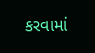કરવામાં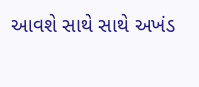આવશે સાથે સાથે અખંડ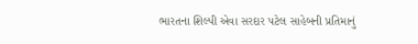ભારતના શિલ્પી એવા સરદાર પટેલ સાહેબની પ્રતિમાનું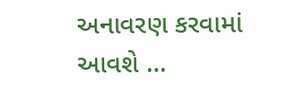અનાવરણ કરવામાં આવશે …